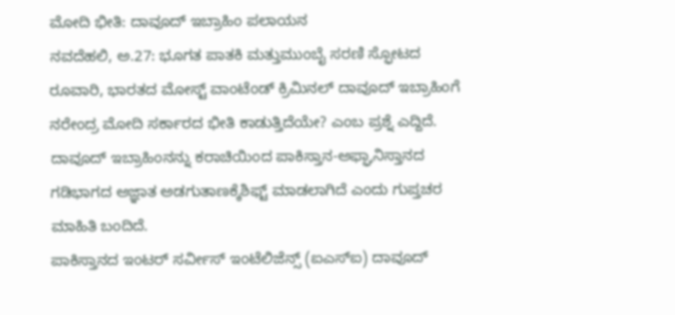ಮೋದಿ ಭೀತಿ: ದಾವೂದ್ ಇಬ್ರಾಹಿಂ ಪಲಾಯನ
ನವದೆಹಲಿ, ಅ.27: ಭೂಗತ ಪಾತಕಿ ಮತ್ತುಮುಂಬೈ ಸರಣಿ ಸ್ಫೋಟದ ರೂವಾರಿ, ಭಾರತದ ಮೋಸ್ಟ್ ವಾಂಟೆಂಡ್ ಕ್ರಿಮಿನಲ್ ದಾವೂದ್ ಇಬ್ರಾಹಿಂಗೆ ನರೇಂದ್ರ ಮೋದಿ ಸರ್ಕಾರದ ಭೀತಿ ಕಾಡುತ್ತಿದೆಯೇ? ಎಂಬ ಪ್ರಶ್ನೆ ಎದ್ದಿದೆ. ದಾವೂದ್ ಇಬ್ರಾಹಿಂನನ್ನು ಕರಾಚಿಯಿಂದ ಪಾಕಿಸ್ತಾನ-ಅಫ್ಘಾನಿಸ್ತಾನದ ಗಡಿಭಾಗದ ಅಜ್ಞಾತ ಅಡಗುತಾಣಕ್ಕೆಶಿಫ್ಟ್ ಮಾಡಲಾಗಿದೆ ಎಂದು ಗುಪ್ತಚರ ಮಾಹಿತಿ ಬಂದಿದೆ.
ಪಾಕಿಸ್ತಾನದ ಇಂಟರ್ ಸರ್ವೀಸ್ ಇಂಟೆಲಿಜೆನ್ಸ್ (ಐಎಸ್ಐ) ದಾವೂದ್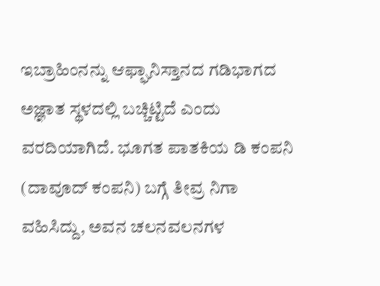ಇಬ್ರಾಹಿಂನನ್ನು ಆಫ್ಘಾನಿಸ್ತಾನದ ಗಡಿಭಾಗದ ಅಜ್ಞಾತ ಸ್ಥಳದಲ್ಲಿ ಬಚ್ಚಿಟ್ಟಿದೆ ಎಂದು ವರದಿಯಾಗಿದೆ. ಭೂಗತ ಪಾತಕಿಯ ಡಿ ಕಂಪನಿ (ದಾವೂದ್ ಕಂಪನಿ) ಬಗ್ಗೆ ತೀವ್ರ ನಿಗಾ ವಹಿಸಿದ್ದು, ಅವನ ಚಲನವಲನಗಳ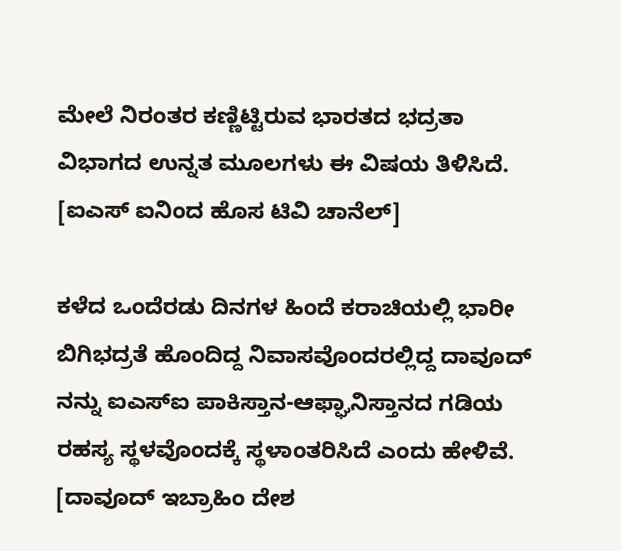ಮೇಲೆ ನಿರಂತರ ಕಣ್ಣಿಟ್ಟಿರುವ ಭಾರತದ ಭದ್ರತಾ ವಿಭಾಗದ ಉನ್ನತ ಮೂಲಗಳು ಈ ವಿಷಯ ತಿಳಿಸಿದೆ. [ಐಎಸ್ ಐನಿಂದ ಹೊಸ ಟಿವಿ ಚಾನೆಲ್]

ಕಳೆದ ಒಂದೆರಡು ದಿನಗಳ ಹಿಂದೆ ಕರಾಚಿಯಲ್ಲಿ ಭಾರೀ ಬಿಗಿಭದ್ರತೆ ಹೊಂದಿದ್ದ ನಿವಾಸವೊಂದರಲ್ಲಿದ್ದ ದಾವೂದ್ ನನ್ನು ಐಎಸ್ಐ ಪಾಕಿಸ್ತಾನ-ಆಫ್ಘಾನಿಸ್ತಾನದ ಗಡಿಯ ರಹಸ್ಯ ಸ್ಥಳವೊಂದಕ್ಕೆ ಸ್ಥಳಾಂತರಿಸಿದೆ ಎಂದು ಹೇಳಿವೆ. [ದಾವೂದ್ ಇಬ್ರಾಹಿಂ ದೇಶ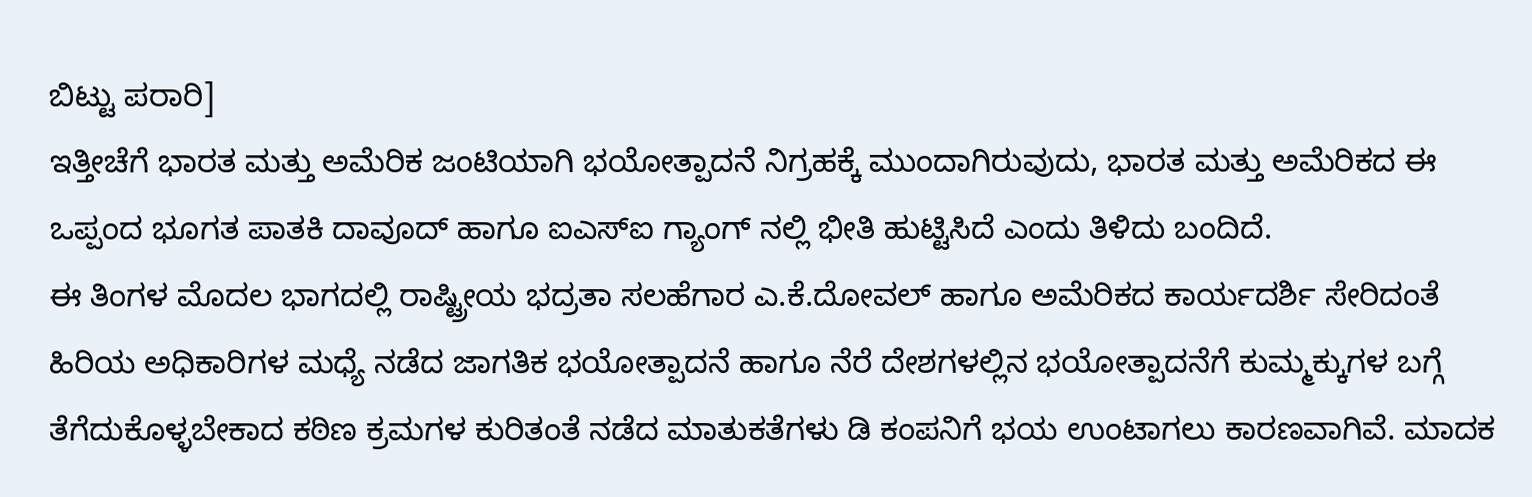ಬಿಟ್ಟು ಪರಾರಿ]
ಇತ್ತೀಚೆಗೆ ಭಾರತ ಮತ್ತು ಅಮೆರಿಕ ಜಂಟಿಯಾಗಿ ಭಯೋತ್ಪಾದನೆ ನಿಗ್ರಹಕ್ಕೆ ಮುಂದಾಗಿರುವುದು, ಭಾರತ ಮತ್ತು ಅಮೆರಿಕದ ಈ ಒಪ್ಪಂದ ಭೂಗತ ಪಾತಕಿ ದಾವೂದ್ ಹಾಗೂ ಐಎಸ್ಐ ಗ್ಯಾಂಗ್ ನಲ್ಲಿ ಭೀತಿ ಹುಟ್ಟಿಸಿದೆ ಎಂದು ತಿಳಿದು ಬಂದಿದೆ.
ಈ ತಿಂಗಳ ಮೊದಲ ಭಾಗದಲ್ಲಿ ರಾಷ್ಟ್ರೀಯ ಭದ್ರತಾ ಸಲಹೆಗಾರ ಎ.ಕೆ.ದೋವಲ್ ಹಾಗೂ ಅಮೆರಿಕದ ಕಾರ್ಯದರ್ಶಿ ಸೇರಿದಂತೆ ಹಿರಿಯ ಅಧಿಕಾರಿಗಳ ಮಧ್ಯೆ ನಡೆದ ಜಾಗತಿಕ ಭಯೋತ್ಪಾದನೆ ಹಾಗೂ ನೆರೆ ದೇಶಗಳಲ್ಲಿನ ಭಯೋತ್ಪಾದನೆಗೆ ಕುಮ್ಮಕ್ಕುಗಳ ಬಗ್ಗೆ ತೆಗೆದುಕೊಳ್ಳಬೇಕಾದ ಕಠಿಣ ಕ್ರಮಗಳ ಕುರಿತಂತೆ ನಡೆದ ಮಾತುಕತೆಗಳು ಡಿ ಕಂಪನಿಗೆ ಭಯ ಉಂಟಾಗಲು ಕಾರಣವಾಗಿವೆ. ಮಾದಕ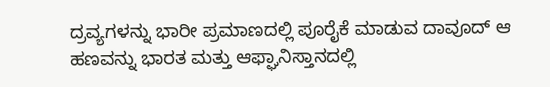ದ್ರವ್ಯಗಳನ್ನು ಭಾರೀ ಪ್ರಮಾಣದಲ್ಲಿ ಪೂರೈಕೆ ಮಾಡುವ ದಾವೂದ್ ಆ ಹಣವನ್ನು ಭಾರತ ಮತ್ತು ಆಫ್ಘಾನಿಸ್ತಾನದಲ್ಲಿ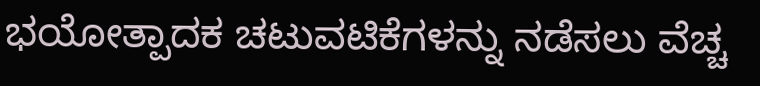ಭಯೋತ್ಪಾದಕ ಚಟುವಟಿಕೆಗಳನ್ನು ನಡೆಸಲು ವೆಚ್ಚ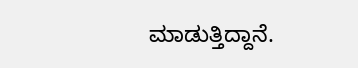ಮಾಡುತ್ತಿದ್ದಾನೆ.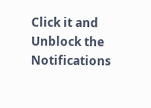Click it and Unblock the Notifications